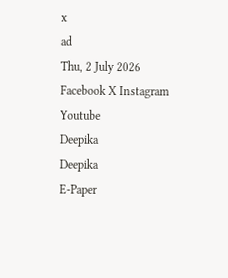x
ad
Thu, 2 July 2026
Facebook X Instagram Youtube
Deepika
Deepika
E-Paper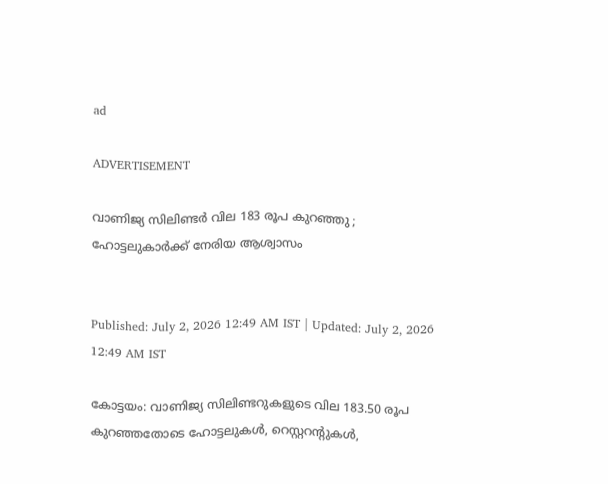ad

ADVERTISEMENT

വാണിജ്യ സിലിണ്ടര്‍ വില 183 രൂപ കുറഞ്ഞു ; ഹോട്ടലുകാര്‍ക്ക് നേരിയ ആശ്വാസം


Published: July 2, 2026 12:49 AM IST | Updated: July 2, 2026 12:49 AM IST

കോട്ടയം: വാണിജ്യ സിലിണ്ടറുകളുടെ വില 183.50 രൂപ കുറഞ്ഞതോടെ ഹോട്ടലുകള്‍, റെസ്റ്ററന്‍റുകള്‍,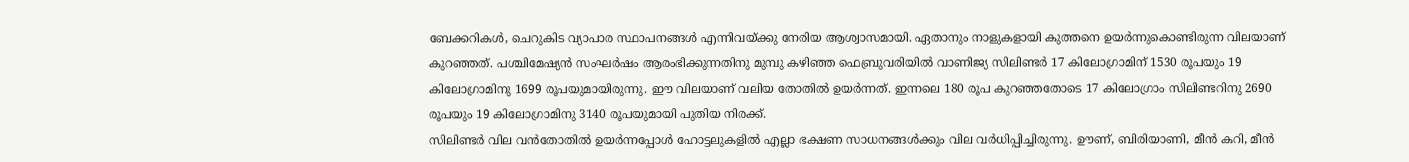ബേക്കറികള്‍, ചെറുകിട വ്യാപാര സ്ഥാപനങ്ങള്‍ എന്നിവയ്ക്കു നേരിയ ആശ്വാസമായി. ഏതാനും നാളുകളായി കുത്തനെ ഉയര്‍ന്നുകൊണ്ടിരുന്ന വിലയാണ് കുറഞ്ഞത്. പശ്ചിമേഷ്യന്‍ സംഘര്‍ഷം ആരംഭിക്കുന്നതിനു മുമ്പു കഴിഞ്ഞ ഫെബ്രുവരിയില്‍ വാണിജ്യ സിലിണ്ടര്‍ 17 കിലോഗ്രാമിന് 1530 രൂപയും 19 കിലോഗ്രാമിനു 1699 രൂപയുമായിരുന്നു. ഈ വിലയാണ് വലിയ തോതില്‍ ഉയര്‍ന്നത്. ഇന്നലെ 180 രൂപ കുറഞ്ഞതോടെ 17 കിലോഗ്രാം സിലിണ്ടറിനു 2690 രൂപയും 19 കിലോഗ്രാമിനു 3140 രൂപയുമായി പുതിയ നിരക്ക്.
സിലിണ്ടര്‍ വില വൻതോതില്‍ ഉയര്‍ന്നപ്പോള്‍ ഹോട്ടലുകളില്‍ എല്ലാ ഭക്ഷണ സാധനങ്ങള്‍ക്കും വില വര്‍ധിപ്പിച്ചിരുന്നു. ഊണ്, ബിരിയാണി, മീന്‍ കറി, മീന്‍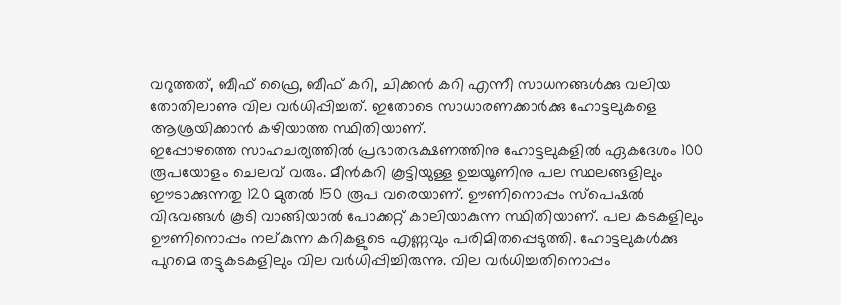വറുത്തത്, ബീഫ് ഫ്രൈ, ബീഫ് കറി, ചിക്കന്‍ കറി എന്നീ സാധനങ്ങള്‍ക്കു വലിയ തോതിലാണു വില വര്‍ധിപ്പിച്ചത്. ഇതോടെ സാധാരണക്കാര്‍ക്കു ഹോട്ടലുകളെ ആശ്രയിക്കാന്‍ കഴിയാത്ത സ്ഥിതിയാണ്.
ഇപ്പോഴത്തെ സാഹചര്യത്തില്‍ പ്രഭാതഭക്ഷണത്തിനു ഹോട്ടലുകളില്‍ ഏകദേശം 100 രൂപയോളം ചെലവ് വരും. മീന്‍കറി കൂട്ടിയുള്ള ഉച്ചയൂണിനു പല സ്ഥലങ്ങളിലും ഈടാക്കുന്നതു 120 മുതല്‍ 150 രൂപ വരെയാണ്. ഊണിനൊപ്പം സ്‌പെഷല്‍ വിഭവങ്ങള്‍ കൂടി വാങ്ങിയാല്‍ പോക്കറ്റ് കാലിയാകുന്ന സ്ഥിതിയാണ്. പല കടകളിലും ഊണിനൊപ്പം നല്കുന്ന കറികളുടെ എണ്ണവും പരിമിതപ്പെടുത്തി. ഹോട്ടലുകള്‍ക്കു പുറമെ തട്ടുകടകളിലും വില വര്‍ധിപ്പിച്ചിരുന്നു. വില വര്‍ധിച്ചതിനൊപ്പം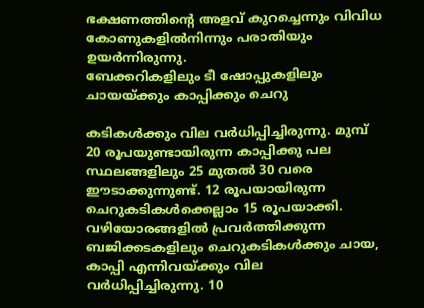ഭക്ഷണത്തിന്‍റെ അളവ് കുറച്ചെന്നും വിവിധ കോണുകളില്‍നിന്നും പരാതിയും ഉയര്‍ന്നിരുന്നു.
ബേക്കറികളിലും ടീ ഷോപ്പുകളിലും ചായയ്ക്കും കാപ്പിക്കും ചെറു

കടികള്‍ക്കും വില വര്‍ധിപ്പിച്ചിരുന്നു. മുമ്പ് 20 രൂപയുണ്ടായിരുന്ന കാപ്പിക്കു പല സ്ഥലങ്ങളിലും 25 മുതല്‍ 30 വരെ ഈടാക്കുന്നുണ്ട്. 12 രൂപയായിരുന്ന ചെറുകടികള്‍ക്കെല്ലാം 15 രൂപയാക്കി. വഴിയോരങ്ങളില്‍ പ്രവര്‍ത്തിക്കുന്ന ബജിക്കടകളിലും ചെറുകടികള്‍ക്കും ചായ, കാപ്പി എന്നിവയ്ക്കും വില വര്‍ധിപ്പിച്ചിരുന്നു. 10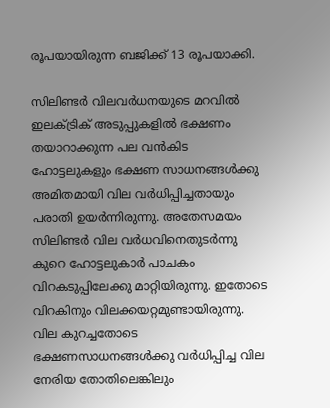രൂപയായിരുന്ന ബജിക്ക് 13 രൂപയാക്കി.

സിലിണ്ടര്‍ വിലവര്‍ധനയുടെ മറവില്‍ ഇലക്ട്രിക് അടുപ്പുകളില്‍ ഭക്ഷണം തയാറാക്കുന്ന പല വന്‍കിട ഹോട്ടലുകളും ഭക്ഷണ സാധനങ്ങള്‍ക്കു അമിതമായി വില വര്‍ധിപ്പിച്ചതായും പരാതി ഉയര്‍ന്നിരുന്നു. അതേസമയം സിലിണ്ടര്‍ വില വര്‍ധവിനെതുടര്‍ന്നു കുറെ ഹോട്ടലുകാര്‍ പാചകം വിറകടുപ്പിലേക്കു മാറ്റിയിരുന്നു. ഇതോടെ വിറകിനും വിലക്കയറ്റമുണ്ടായിരുന്നു. വില കുറച്ചതോടെ ഭക്ഷണസാധനങ്ങള്‍ക്കു വര്‍ധിപ്പിച്ച വില നേരിയ തോതിലെങ്കിലും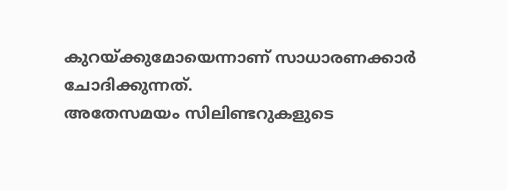കുറയ്ക്കുമോയെന്നാണ് സാധാരണക്കാര്‍ ചോദിക്കുന്നത്.
അതേസമയം സിലിണ്ടറുകളുടെ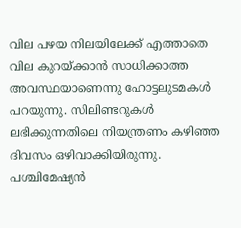വില പഴയ നിലയിലേക്ക് എത്താതെ വില കുറയ്ക്കാന്‍ സാധിക്കാത്ത അവസ്ഥയാണെന്നു ഹോട്ടലുടമകള്‍ പറയുന്നു. സിലിണ്ടറുകള്‍ ലഭിക്കുന്നതിലെ നിയന്ത്രണം കഴിഞ്ഞ ദിവസം ഒഴിവാക്കിയിരുന്നു. പശ്ചിമേഷ്യന്‍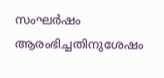സംഘര്‍ഷം ആരംഭിച്ചതിനുശേഷം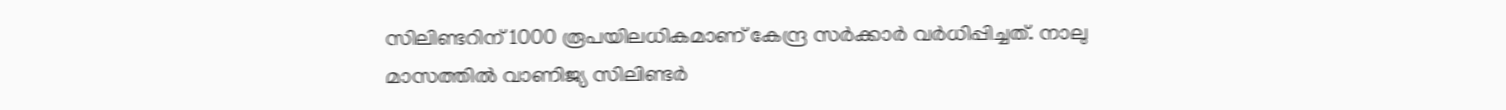സിലിണ്ടറിന് 1000 രൂപയിലധികമാണ് കേന്ദ്ര സര്‍ക്കാര്‍ വര്‍ധിപ്പിച്ചത്. നാലു മാസത്തില്‍ വാണിജ്യ സിലിണ്ടര്‍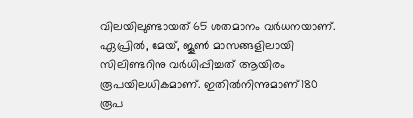വിലയിലുണ്ടായത് 65 ശതമാനം വര്‍ധനയാണ്. ഏപ്രില്‍, മേയ്, ജൂൺ മാസങ്ങളിലായി സിലിണ്ടറിനു വര്‍ധിപ്പിച്ചത് ആയിരം രൂപയിലധികമാണ്. ഇതിൽനിന്നുമാണ്180 രൂപ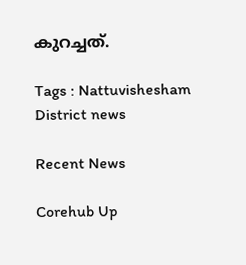കുറച്ചത്.

Tags : Nattuvishesham District news

Recent News

Corehub Up